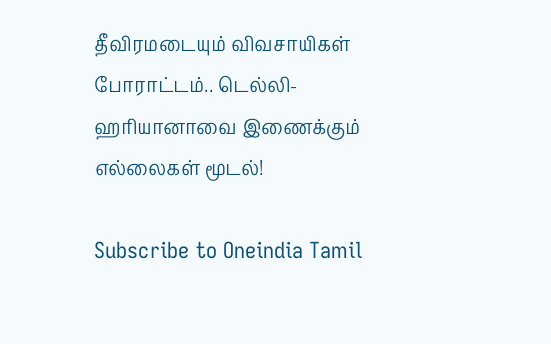தீவிரமடையும் விவசாயிகள் போராட்டம்.. டெல்லி- ஹரியானாவை இணைக்கும் எல்லைகள் மூடல்!

Subscribe to Oneindia Tamil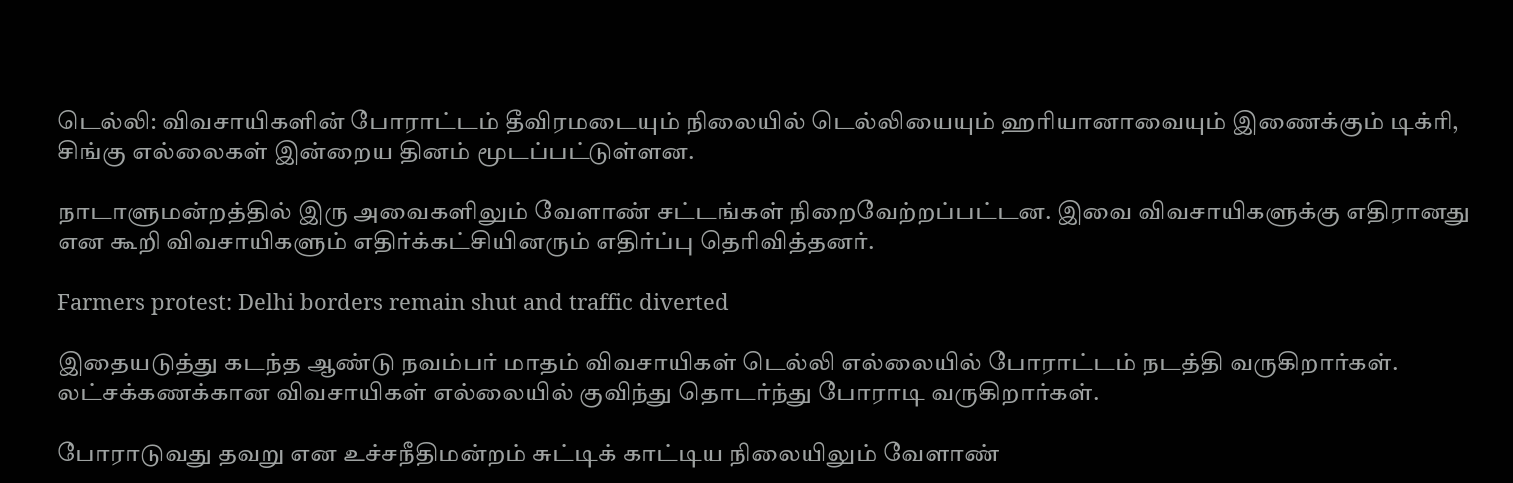டெல்லி: விவசாயிகளின் போராட்டம் தீவிரமடையும் நிலையில் டெல்லியையும் ஹரியானாவையும் இணைக்கும் டிக்ரி, சிங்கு எல்லைகள் இன்றைய தினம் மூடப்பட்டுள்ளன.

நாடாளுமன்றத்தில் இரு அவைகளிலும் வேளாண் சட்டங்கள் நிறைவேற்றப்பட்டன. இவை விவசாயிகளுக்கு எதிரானது என கூறி விவசாயிகளும் எதிர்க்கட்சியினரும் எதிர்ப்பு தெரிவித்தனர்.

Farmers protest: Delhi borders remain shut and traffic diverted

இதையடுத்து கடந்த ஆண்டு நவம்பர் மாதம் விவசாயிகள் டெல்லி எல்லையில் போராட்டம் நடத்தி வருகிறார்கள். லட்சக்கணக்கான விவசாயிகள் எல்லையில் குவிந்து தொடர்ந்து போராடி வருகிறார்கள்.

போராடுவது தவறு என உச்சநீதிமன்றம் சுட்டிக் காட்டிய நிலையிலும் வேளாண்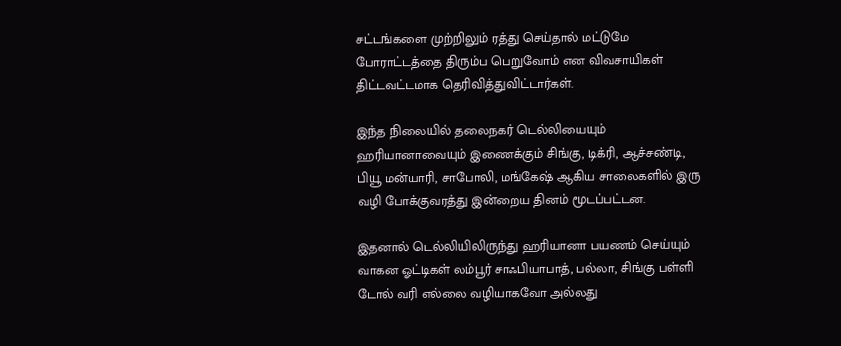சட்டங்களை முற்றிலும் ரத்து செய்தால் மட்டுமே போராட்டத்தை திரும்ப பெறுவோம் என விவசாயிகள் திட்டவட்டமாக தெரிவித்துவிட்டார்கள்.

இந்த நிலையில் தலைநகர் டெல்லியையும் ஹரியானாவையும் இணைக்கும் சிங்கு, டிக்ரி, ஆச்சண்டி, பியூ மன்யாரி, சாபோலி, மங்கேஷ் ஆகிய சாலைகளில் இரு வழி போக்குவரத்து இன்றைய தினம் மூடப்பட்டன.

இதனால் டெல்லியிலிருந்து ஹரியானா பயணம் செய்யும் வாகன ஓட்டிகள் லம்பூர் சாஃபியாபாத், பல்லா, சிங்கு பள்ளி டோல் வரி எல்லை வழியாகவோ அல்லது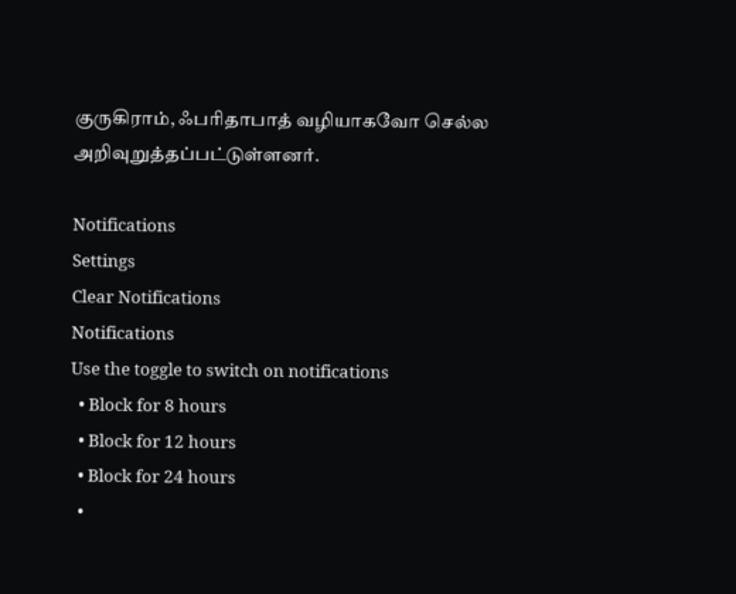குருகிராம், ஃபரிதாபாத் வழியாகவோ செல்ல அறிவுறுத்தப்பட்டுள்ளனர்.

Notifications
Settings
Clear Notifications
Notifications
Use the toggle to switch on notifications
  • Block for 8 hours
  • Block for 12 hours
  • Block for 24 hours
  •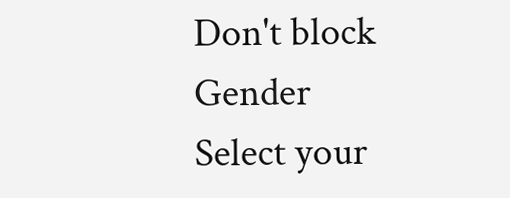Don't block
Gender
Select your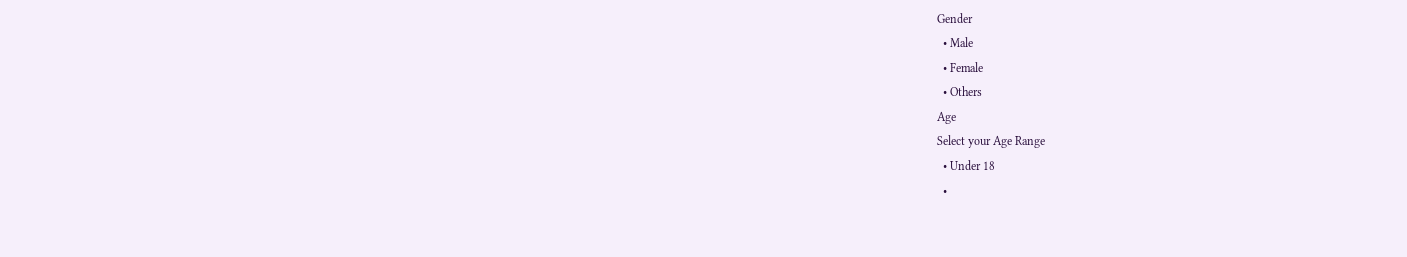Gender
  • Male
  • Female
  • Others
Age
Select your Age Range
  • Under 18
  •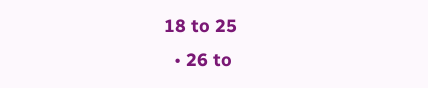18 to 25
  • 26 to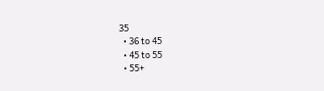35
  • 36 to 45
  • 45 to 55
  • 55+